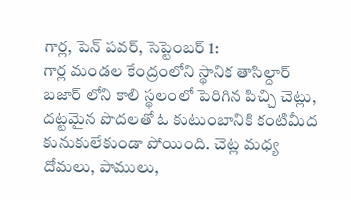గార్ల, పెన్ పవర్, సెప్టెంబర్ 1:
గార్ల మండల కేంద్రంలోని స్థానిక తాసిల్దార్ బజార్ లోని కాలి స్థలంలో పెరిగిన పిచ్చి చెట్లు, దట్టమైన పొదలతో ఓ కుటుంబానికి కంటిమీద కునుకులేకుండా పోయింది. చెట్ల మధ్య దోమలు, పాములు,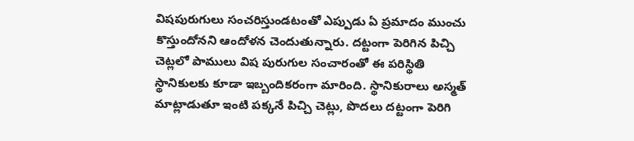విషపురుగులు సంచరిస్తుండటంతో ఎప్పుడు ఏ ప్రమాదం ముంచు కొస్తుందోనని ఆందోళన చెందుతున్నారు. దట్టంగా పెరిగిన పిచ్చి చెట్లలో పాములు విష పురుగుల సంచారంతో ఈ పరిస్థితి స్థానికులకు కూడా ఇబ్బందికరంగా మారింది. స్థానికురాలు అస్మత్ మాట్లాడుతూ ఇంటి పక్కనే పిచ్చి చెట్లు, పొదలు దట్టంగా పెరిగి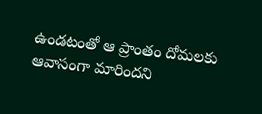ఉండటంతో ఆ ప్రాంతం దోమలకు ఆవాసంగా మారిందని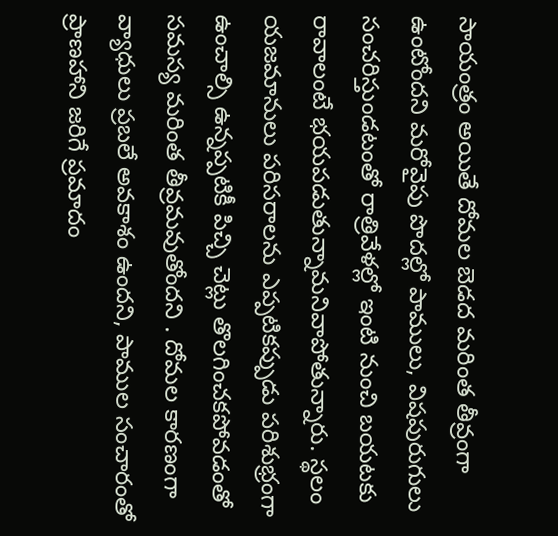సాయంత్రం అయితే దోమల బెడద మరింత తీవ్రంగా ఉంటోందని మరోవైపు పొదల్లో పాములు, విషపురుగులు సంచరిస్తుండటంతో రాత్రివేళల్లో ఇంటి నుంచి బయటకు రావాలంటే భయపడుతున్నామనివాపోతున్నారు. స్థలం యజమానులు పరిసరాలను ఎప్పటికప్పుడు పరిశుభ్రంగా ఉంచాల్సి ఉన్నప్పటికీ పిచ్చి చెట్లు తొలగించకపోవడంతో సమస్య మరింత తీవ్రమవుతోందని . దోమల కారణంగా వ్యాధులు ప్రబలే అవకాశం ఉందని, పాముల సంచారంతో ప్రాణహాని జరిగే ప్రమాదం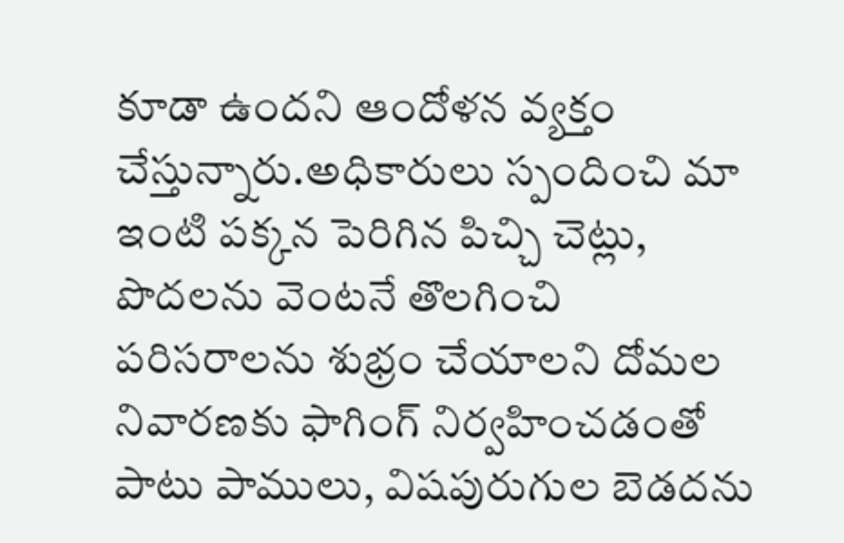కూడా ఉందని ఆందోళన వ్యక్తం చేస్తున్నారు.అధికారులు స్పందించి మా ఇంటి పక్కన పెరిగిన పిచ్చి చెట్లు, పొదలను వెంటనే తొలగించి పరిసరాలను శుభ్రం చేయాలని దోమల నివారణకు ఫాగింగ్ నిర్వహించడంతో పాటు పాములు, విషపురుగుల బెడదను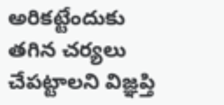అరికట్టేందుకు తగిన చర్యలు చేపట్టాలని విజ్ఞప్తి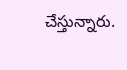చేస్తున్నారు.